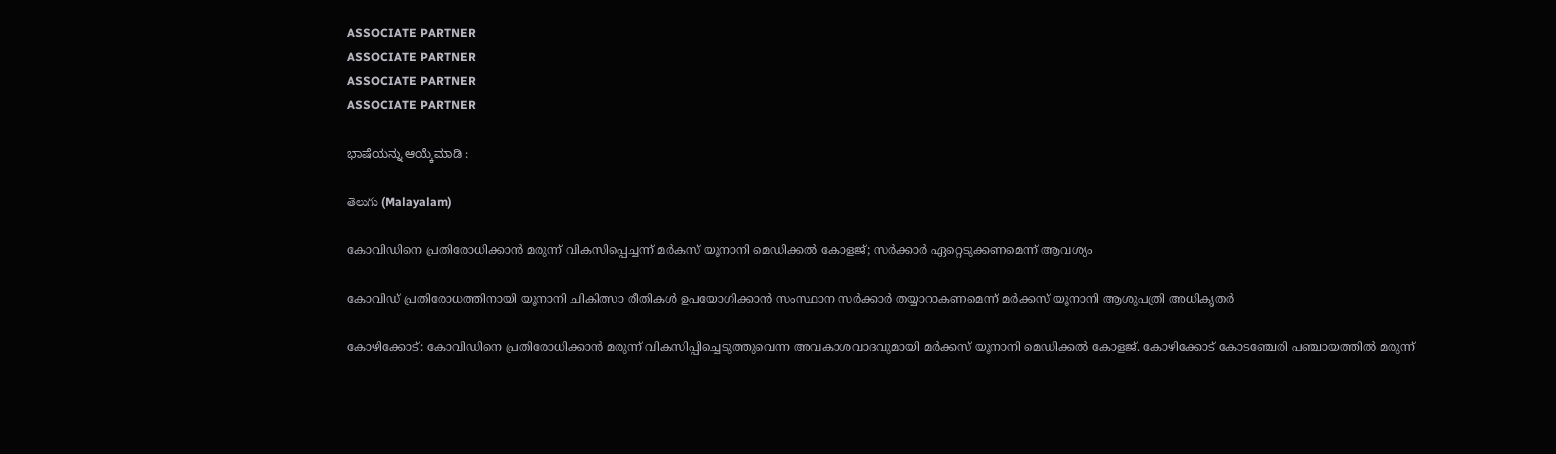ASSOCIATE PARTNER
ASSOCIATE PARTNER
ASSOCIATE PARTNER
ASSOCIATE PARTNER

ಭಾಷೆಯನ್ನು ಆಯ್ಕೆಮಾಡಿ :

తెలుగు (Malayalam)

കോവിഡിനെ പ്രതിരോധിക്കാൻ മരുന്ന് വികസിപ്പെച്ചന്ന് മര്‍കസ് യൂനാനി മെഡിക്കല്‍ കോളജ്; സര്‍ക്കാര്‍ ഏറ്റെടുക്കണമെന്ന് ആവശ്യം

കോവിഡ് പ്രതിരോധത്തിനായി യൂനാനി ചികിത്സാ രീതികള്‍ ഉപയോഗിക്കാന്‍ സംസ്ഥാന സര്‍ക്കാര്‍ തയ്യാറാകണമെന്ന് മര്‍ക്കസ് യൂനാനി ആശുപത്രി അധികൃതര്‍

കോഴിക്കോട്: കോവിഡിനെ പ്രതിരോധിക്കാന്‍ മരുന്ന് വികസിപ്പിച്ചെടുത്തുവെന്ന അവകാശവാദവുമായി മര്‍ക്കസ് യൂനാനി മെഡിക്കല്‍ കോളജ്. കോഴിക്കോട് കോടഞ്ചേരി പഞ്ചായത്തില്‍ മരുന്ന്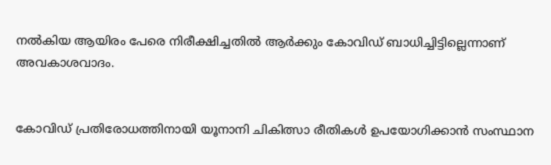നല്‍കിയ ആയിരം പേരെ നിരീക്ഷിച്ചതില്‍ ആര്‍ക്കും കോവിഡ് ബാധിച്ചിട്ടില്ലെന്നാണ് അവകാശവാദം.


കോവിഡ് പ്രതിരോധത്തിനായി യൂനാനി ചികിത്സാ രീതികള്‍ ഉപയോഗിക്കാന്‍ സംസ്ഥാന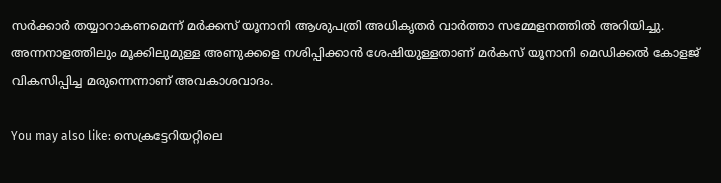സര്‍ക്കാര്‍ തയ്യാറാകണമെന്ന് മര്‍ക്കസ് യൂനാനി ആശുപത്രി അധികൃതര്‍ വാര്‍ത്താ സമ്മേളനത്തില്‍ അറിയിച്ചു. അന്നനാളത്തിലും മൂക്കിലുമുള്ള അണുക്കളെ നശിപ്പിക്കാന്‍ ശേഷിയുള്ളതാണ് മര്‍കസ് യൂനാനി മെഡിക്കല്‍ കോളജ് വികസിപ്പിച്ച മരുന്നെന്നാണ് അവകാശവാദം.

You may also like: സെക്രട്ടേറിയറ്റിലെ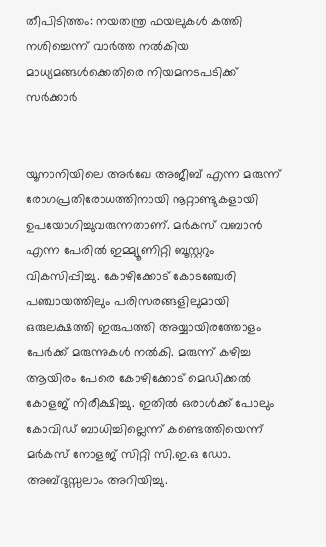തീപിടിത്തം: നയതന്ത്ര ഫയലുകള്‍ കത്തി നശിച്ചെന്ന് വാർത്ത നൽകിയ മാധ്യമങ്ങൾക്കെതിരെ നിയമനടപടിക്ക് സർക്കാർ


യൂനാനിയിലെ അര്‍ഖേ അജീബ് എന്ന മരുന്ന് രോഗപ്രതിരോധത്തിനായി നൂറ്റാണ്ടുകളായി ഉപയോഗിച്ചുവരുന്നതാണ്. മര്‍കസ് വബാന്‍ എന്ന പേരില്‍ ഇമ്മ്യൂണിറ്റി ബൂസ്റ്ററും വികസിപ്പിച്ചു. കോഴിക്കോട് കോടഞ്ചേരി പഞ്ചായത്തിലും പരിസരങ്ങളിലുമായി ഒരുലക്ഷത്തി ഇരുപത്തി അയ്യായിരത്തോളം പേര്‍ക്ക് മരുന്നുകള്‍ നല്‍കി. മരുന്ന് കഴിച്ച ആയിരം പേരെ കോഴിക്കോട് മെഡിക്കല്‍ കോളജ് നിരീക്ഷിച്ചു. ഇതില്‍ ഒരാള്‍ക്ക് പോലും കോവിഡ് ബാധിച്ചില്ലെന്ന് കണ്ടെത്തിയെന്ന് മര്‍കസ് നോളജ് സിറ്റി സി.ഇ.ഒ ഡോ. അബ്ദുസ്സലാം അറിയിച്ചു.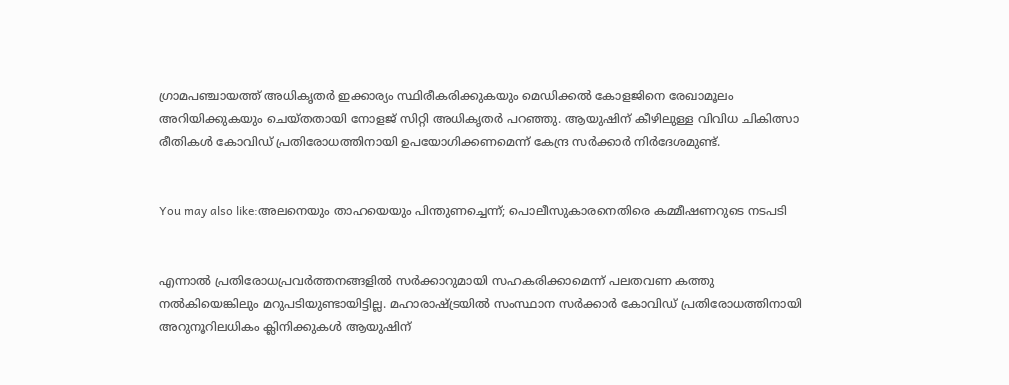ഗ്രാമപഞ്ചായത്ത് അധികൃതര്‍ ഇക്കാര്യം സ്ഥിരീകരിക്കുകയും മെഡിക്കല്‍ കോളജിനെ രേഖാമൂലം അറിയിക്കുകയും ചെയ്തതായി നോളജ് സിറ്റി അധികൃതര്‍ പറഞ്ഞു. ആയുഷിന് കീഴിലുള്ള വിവിധ ചികിത്സാ രീതികള്‍ കോവിഡ് പ്രതിരോധത്തിനായി ഉപയോഗിക്കണമെന്ന് കേന്ദ്ര സര്‍ക്കാര്‍ നിര്‍ദേശമുണ്ട്.


You may also like:അലനെയും താഹയെയും പിന്തുണച്ചെന്ന്; പൊലീസുകാരനെതിരെ കമ്മീഷണറുടെ നടപടി


എന്നാല്‍ പ്രതിരോധപ്രവര്‍ത്തനങ്ങളില്‍ സര്‍ക്കാറുമായി സഹകരിക്കാമെന്ന് പലതവണ കത്തു നല്‍കിയെങ്കിലും മറുപടിയുണ്ടായിട്ടില്ല. മഹാരാഷ്ട്രയില്‍ സംസ്ഥാന സര്‍ക്കാര്‍ കോവിഡ് പ്രതിരോധത്തിനായി അറുനൂറിലധികം ക്ലിനിക്കുകള്‍ ആയുഷിന്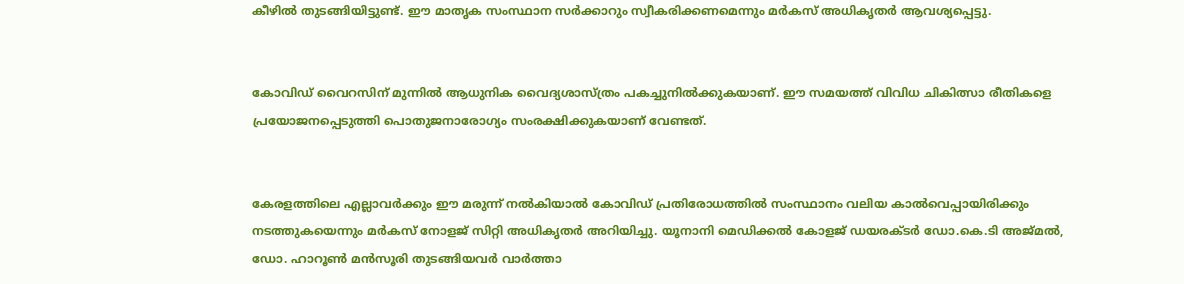കീഴില്‍ തുടങ്ങിയിട്ടുണ്ട്. ഈ മാതൃക സംസ്ഥാന സര്‍ക്കാറും സ്വീകരിക്കണമെന്നും മര്‍കസ് അധികൃതര്‍ ആവശ്യപ്പെട്ടു.


കോവിഡ് വൈറസിന് മുന്നില്‍ ആധുനിക വൈദ്യശാസ്ത്രം പകച്ചുനില്‍ക്കുകയാണ്. ഈ സമയത്ത് വിവിധ ചികിത്സാ രീതികളെ പ്രയോജനപ്പെടുത്തി പൊതുജനാരോഗ്യം സംരക്ഷിക്കുകയാണ് വേണ്ടത്.


കേരളത്തിലെ എല്ലാവര്‍ക്കും ഈ മരുന്ന് നല്‍കിയാല്‍ കോവിഡ് പ്രതിരോധത്തില്‍ സംസ്ഥാനം വലിയ കാല്‍വെപ്പായിരിക്കും നടത്തുകയെന്നും മര്‍കസ് നോളജ് സിറ്റി അധികൃതര്‍ അറിയിച്ചു. യൂനാനി മെഡിക്കല്‍ കോളജ് ഡയരക്ടര്‍ ഡോ.കെ.ടി അജ്മല്‍, ഡോ. ഹാറൂണ്‍ മന്‍സൂരി തുടങ്ങിയവര്‍ വാര്‍ത്താ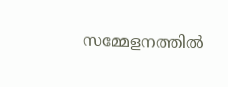സമ്മേളനത്തില്‍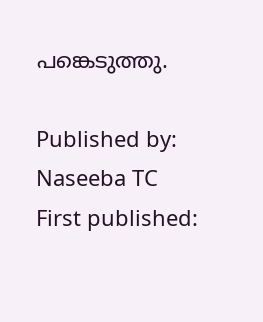പങ്കെടുത്തു.

Published by: Naseeba TC
First published: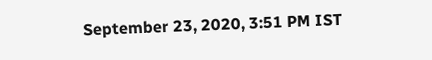September 23, 2020, 3:51 PM IST